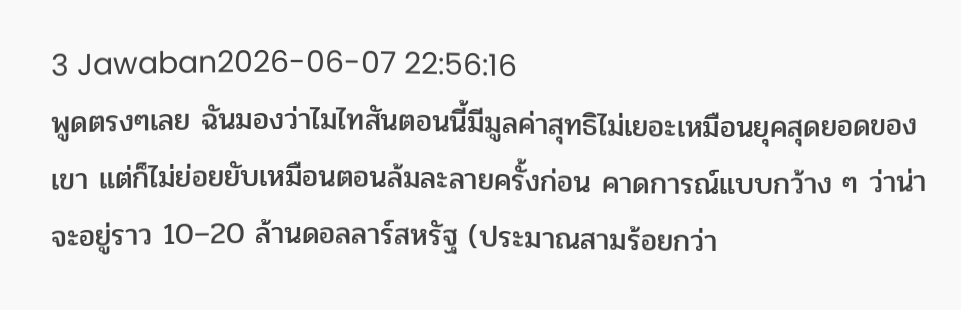3 Jawaban2026-06-07 22:56:16
พูดตรงๆเลย ฉันมองว่าไมไทสันตอนนี้มีมูลค่าสุทธิไม่เยอะเหมือนยุคสุดยอดของเขา แต่ก็ไม่ย่อยยับเหมือนตอนล้มละลายครั้งก่อน คาดการณ์แบบกว้าง ๆ ว่าน่าจะอยู่ราว 10–20 ล้านดอลลาร์สหรัฐ (ประมาณสามร้อยกว่า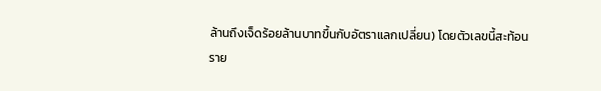ล้านถึงเจ็ดร้อยล้านบาทขึ้นกับอัตราแลกเปลี่ยน) โดยตัวเลขนี้สะท้อนราย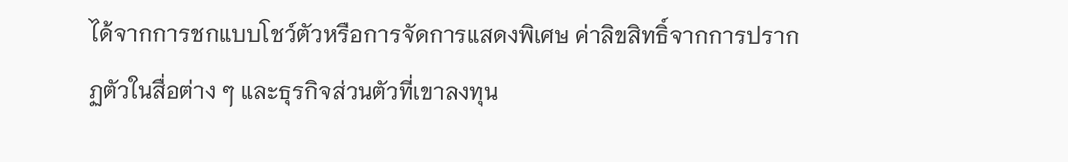ได้จากการชกแบบโชว์ตัวหรือการจัดการแสดงพิเศษ ค่าลิขสิทธิ์จากการปรากฏตัวในสื่อต่าง ๆ และธุรกิจส่วนตัวที่เขาลงทุน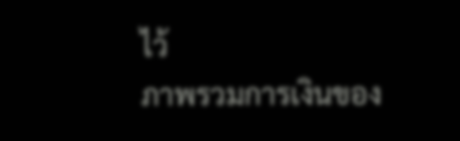ไว้
ภาพรวมการเงินของ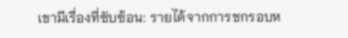เขามีเรื่องที่ซับซ้อน: รายได้จากการชกรอบห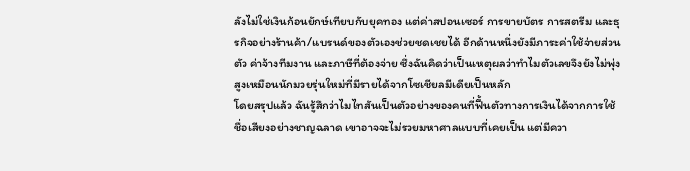ลังไม่ใช่เงินก้อนยักษ์เทียบกับยุคทอง แต่ค่าสปอนเซอร์ การขายบัตร การสตรีม และธุรกิจอย่างร้านค้า/แบรนด์ของตัวเองช่วยชดเชยได้ อีกด้านหนึ่งยังมีภาระค่าใช้จ่ายส่วนตัว ค่าจ้างทีมงาน และภาษีที่ต้องจ่าย ซึ่งฉันคิดว่าเป็นเหตุผลว่าทำไมตัวเลขจึงยังไม่พุ่งสูงเหมือนนักมวยรุ่นใหม่ที่มีรายได้จากโซเชียลมีเดียเป็นหลัก
โดยสรุปแล้ว ฉันรู้สึกว่าไมไทสันเป็นตัวอย่างของคนที่ฟื้นตัวทางการเงินได้จากการใช้ชื่อเสียงอย่างชาญฉลาด เขาอาจจะไม่รวยมหาศาลแบบที่เคยเป็น แต่มีควา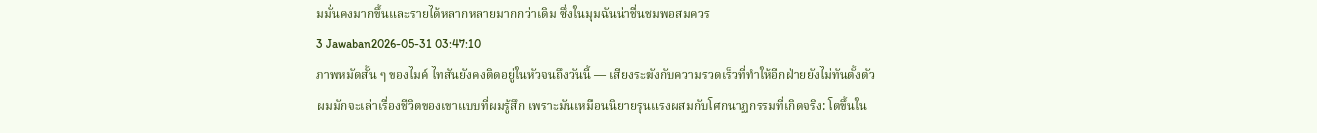มมั่นคงมากขึ้นและรายได้หลากหลายมากกว่าเดิม ซึ่งในมุมฉันน่าชื่นชมพอสมควร
3 Jawaban2026-05-31 03:47:10
ภาพหมัดสั้น ๆ ของไมค์ ไทสันยังคงติดอยู่ในหัวจนถึงวันนี้ — เสียงระฆังกับความรวดเร็วที่ทำให้อีกฝ่ายยังไม่ทันตั้งตัว
ผมมักจะเล่าเรื่องชีวิตของเขาแบบที่ผมรู้สึก เพราะมันเหมือนนิยายรุนแรงผสมกับโศกนาฏกรรมที่เกิดจริง: โตขึ้นใน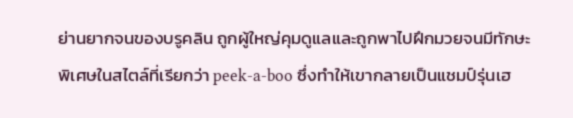ย่านยากจนของบรูคลิน ถูกผู้ใหญ่คุมดูแลและถูกพาไปฝึกมวยจนมีทักษะพิเศษในสไตล์ที่เรียกว่า peek-a-boo ซึ่งทำให้เขากลายเป็นแชมป์รุ่นเฮ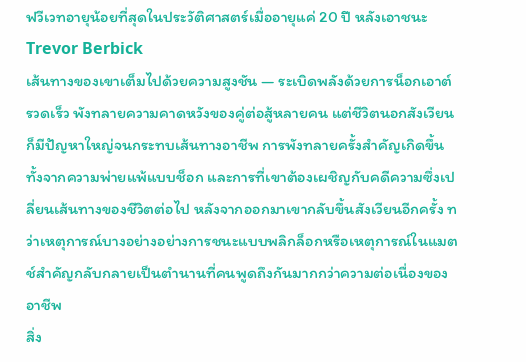ฟวีเวทอายุน้อยที่สุดในประวัติศาสตร์เมื่ออายุแค่ 20 ปี หลังเอาชนะ Trevor Berbick
เส้นทางของเขาเต็มไปด้วยความสูงชัน — ระเบิดพลังด้วยการน็อกเอาต์รวดเร็ว พังทลายความคาดหวังของคู่ต่อสู้หลายคน แต่ชีวิตนอกสังเวียนก็มีปัญหาใหญ่จนกระทบเส้นทางอาชีพ การพังทลายครั้งสำคัญเกิดขึ้นทั้งจากความพ่ายแพ้แบบช็อก และการที่เขาต้องเผชิญกับคดีความซึ่งเปลี่ยนเส้นทางของชีวิตต่อไป หลังจากออกมาเขากลับขึ้นสังเวียนอีกครั้ง ทว่าเหตุการณ์บางอย่างอย่างการชนะแบบพลิกล็อกหรือเหตุการณ์ในแมตช์สำคัญกลับกลายเป็นตำนานที่คนพูดถึงกันมากกว่าความต่อเนื่องของอาชีพ
สิ่ง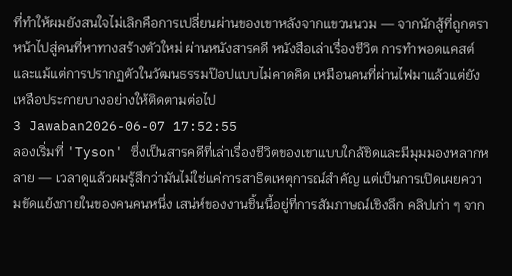ที่ทำให้ผมยังสนใจไม่เลิกคือการเปลี่ยนผ่านของเขาหลังจากแขวนนวม — จากนักสู้ที่ถูกตราหน้าไปสู่คนที่หาทางสร้างตัวใหม่ ผ่านหนังสารคดี หนังสือเล่าเรื่องชีวิต การทำพอดแคสต์ และแม้แต่การปรากฏตัวในวัฒนธรรมป๊อปแบบไม่คาดคิด เหมือนคนที่ผ่านไฟมาแล้วแต่ยังเหลือประกายบางอย่างให้ติดตามต่อไป
3 Jawaban2026-06-07 17:52:55
ลองเริ่มที่ 'Tyson' ซึ่งเป็นสารคดีที่เล่าเรื่องชีวิตของเขาแบบใกล้ชิดและมีมุมมองหลากหลาย — เวลาดูแล้วผมรู้สึกว่ามันไม่ใช่แค่การสาธิตเหตุการณ์สำคัญ แต่เป็นการเปิดเผยความขัดแย้งภายในของคนคนหนึ่ง เสน่ห์ของงานชิ้นนี้อยู่ที่การสัมภาษณ์เชิงลึก คลิปเก่า ๆ จาก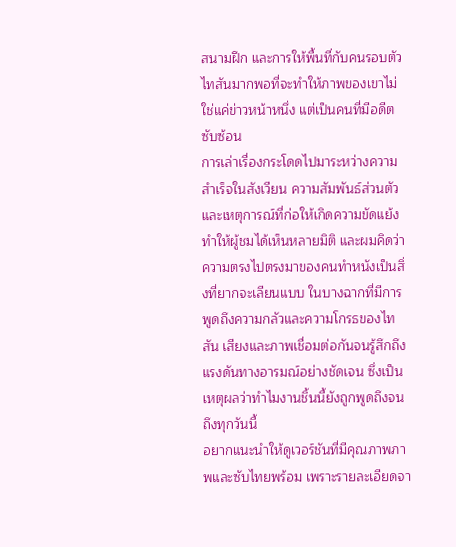สนามฝึก และการให้พื้นที่กับคนรอบตัวไทสันมากพอที่จะทำให้ภาพของเขาไม่ใช่แค่ข่าวหน้าหนึ่ง แต่เป็นคนที่มีอดีตซับซ้อน
การเล่าเรื่องกระโดดไปมาระหว่างความสำเร็จในสังเวียน ความสัมพันธ์ส่วนตัว และเหตุการณ์ที่ก่อให้เกิดความขัดแย้ง ทำให้ผู้ชมได้เห็นหลายมิติ และผมคิดว่าความตรงไปตรงมาของคนทำหนังเป็นสิ่งที่ยากจะเลียนแบบ ในบางฉากที่มีการพูดถึงความกลัวและความโกรธของไทสัน เสียงและภาพเชื่อมต่อกันจนรู้สึกถึงแรงดันทางอารมณ์อย่างชัดเจน ซึ่งเป็นเหตุผลว่าทำไมงานชิ้นนี้ยังถูกพูดถึงจนถึงทุกวันนี้
อยากแนะนำให้ดูเวอร์ชันที่มีคุณภาพภาพและซับไทยพร้อม เพราะรายละเอียดจา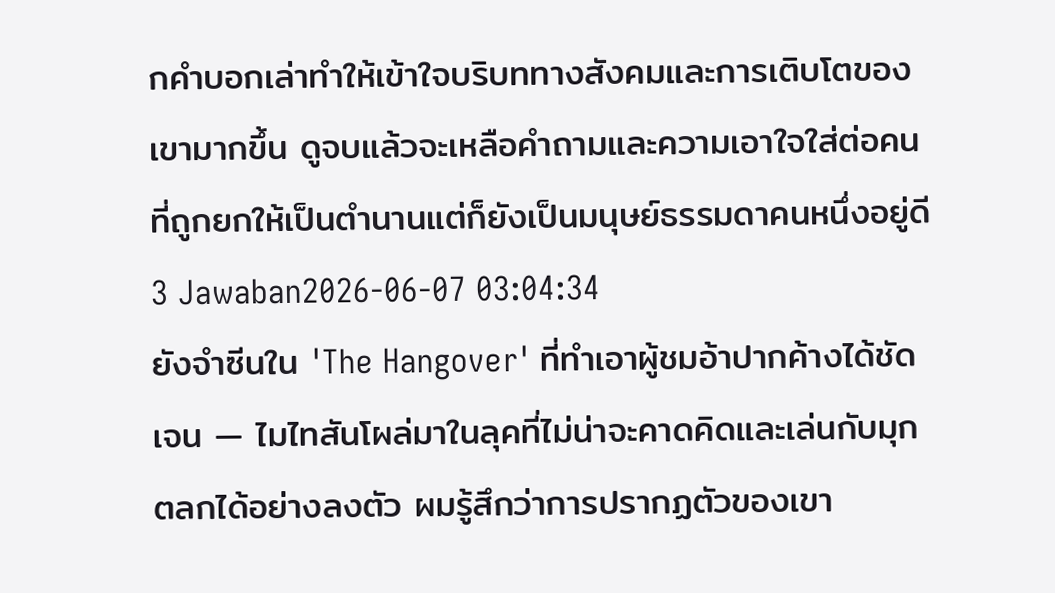กคำบอกเล่าทำให้เข้าใจบริบททางสังคมและการเติบโตของเขามากขึ้น ดูจบแล้วจะเหลือคำถามและความเอาใจใส่ต่อคนที่ถูกยกให้เป็นตำนานแต่ก็ยังเป็นมนุษย์ธรรมดาคนหนึ่งอยู่ดี
3 Jawaban2026-06-07 03:04:34
ยังจำซีนใน 'The Hangover' ที่ทำเอาผู้ชมอ้าปากค้างได้ชัดเจน — ไมไทสันโผล่มาในลุคที่ไม่น่าจะคาดคิดและเล่นกับมุกตลกได้อย่างลงตัว ผมรู้สึกว่าการปรากฏตัวของเขา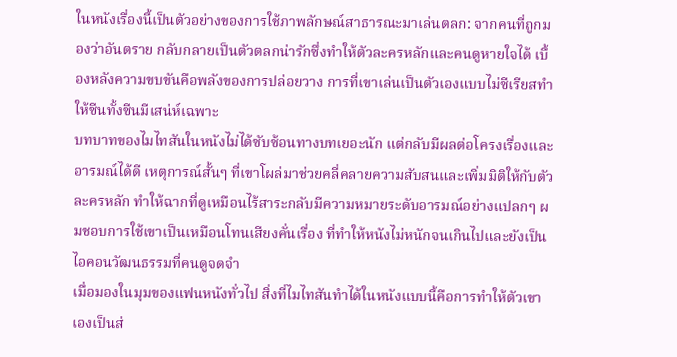ในหนังเรื่องนี้เป็นตัวอย่างของการใช้ภาพลักษณ์สาธารณะมาเล่นตลก: จากคนที่ถูกมองว่าอันตราย กลับกลายเป็นตัวตลกน่ารักซึ่งทำให้ตัวละครหลักและคนดูหายใจได้ เบื้องหลังความขบขันคือพลังของการปล่อยวาง การที่เขาเล่นเป็นตัวเองแบบไม่ซีเรียสทำให้ซีนทั้งซีนมีเสน่ห์เฉพาะ
บทบาทของไมไทสันในหนังไม่ได้ซับซ้อนทางบทเยอะนัก แต่กลับมีผลต่อโครงเรื่องและอารมณ์ได้ดี เหตุการณ์สั้นๆ ที่เขาโผล่มาช่วยคลี่คลายความสับสนและเพิ่มมิติให้กับตัวละครหลัก ทำให้ฉากที่ดูเหมือนไร้สาระกลับมีความหมายระดับอารมณ์อย่างแปลกๆ ผมชอบการใช้เขาเป็นเหมือนโทนเสียงคั่นเรื่อง ที่ทำให้หนังไม่หนักจนเกินไปและยังเป็นไอคอนวัฒนธรรมที่คนดูจดจำ
เมื่อมองในมุมของแฟนหนังทั่วไป สิ่งที่ไมไทสันทำได้ในหนังแบบนี้คือการทำให้ตัวเขาเองเป็นส่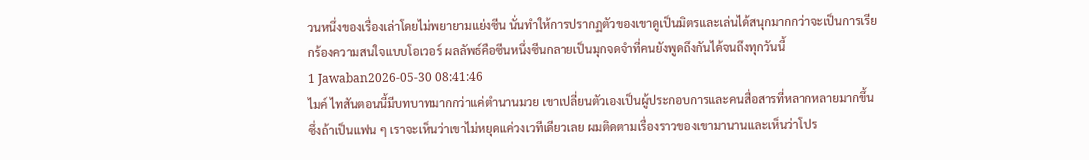วนหนึ่งของเรื่องเล่าโดยไม่พยายามแย่งซีน นั่นทำให้การปรากฏตัวของเขาดูเป็นมิตรและเล่นได้สนุกมากกว่าจะเป็นการเรียกร้องความสนใจแบบโอเวอร์ ผลลัพธ์คือซีนหนึ่งซีนกลายเป็นมุกจดจำที่คนยังพูดถึงกันได้จนถึงทุกวันนี้
1 Jawaban2026-05-30 08:41:46
ไมค์ ไทสันตอนนี้มีบทบาทมากกว่าแค่ตำนานมวย เขาเปลี่ยนตัวเองเป็นผู้ประกอบการและคนสื่อสารที่หลากหลายมากขึ้น ซึ่งถ้าเป็นแฟน ๆ เราจะเห็นว่าเขาไม่หยุดแค่วงเวทีเดียวเลย ผมติดตามเรื่องราวของเขามานานและเห็นว่าโปร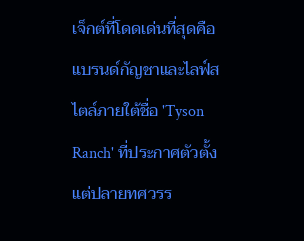เจ็กต์ที่โดดเด่นที่สุดคือแบรนด์กัญชาและไลฟ์สไตล์ภายใต้ชื่อ 'Tyson Ranch' ที่ประกาศตัวตั้งแต่ปลายทศวรร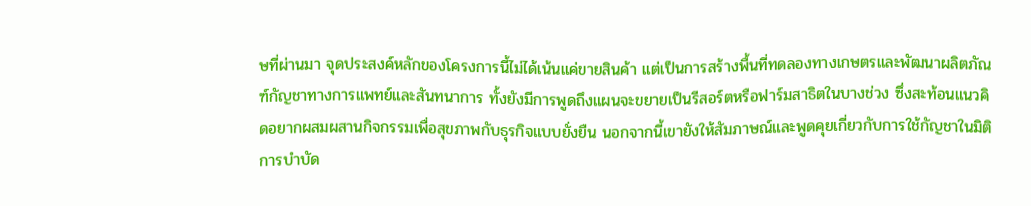ษที่ผ่านมา จุดประสงค์หลักของโครงการนี้ไม่ได้เน้นแค่ขายสินค้า แต่เป็นการสร้างพื้นที่ทดลองทางเกษตรและพัฒนาผลิตภัณฑ์กัญชาทางการแพทย์และสันทนาการ ทั้งยังมีการพูดถึงแผนจะขยายเป็นรีสอร์ตหรือฟาร์มสาธิตในบางช่วง ซึ่งสะท้อนแนวคิดอยากผสมผสานกิจกรรมเพื่อสุขภาพกับธุรกิจแบบยั่งยืน นอกจากนี้เขายังให้สัมภาษณ์และพูดคุยเกี่ยวกับการใช้กัญชาในมิติการบำบัด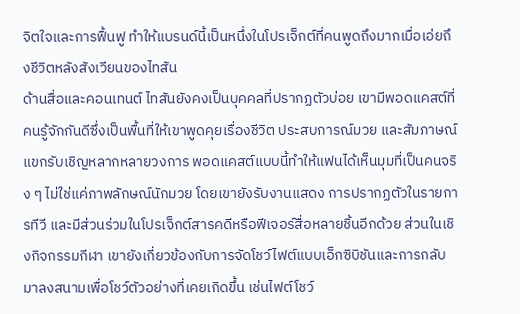จิตใจและการฟื้นฟู ทำให้แบรนด์นี้เป็นหนึ่งในโปรเจ็กต์ที่คนพูดถึงมากเมื่อเอ่ยถึงชีวิตหลังสังเวียนของไทสัน
ด้านสื่อและคอนเทนต์ ไทสันยังคงเป็นบุคคลที่ปรากฏตัวบ่อย เขามีพอดแคสต์ที่คนรู้จักกันดีซึ่งเป็นพื้นที่ให้เขาพูดคุยเรื่องชีวิต ประสบการณ์มวย และสัมภาษณ์แขกรับเชิญหลากหลายวงการ พอดแคสต์แบบนี้ทำให้แฟนได้เห็นมุมที่เป็นคนจริง ๆ ไม่ใช่แค่ภาพลักษณ์นักมวย โดยเขายังรับงานแสดง การปรากฏตัวในรายการทีวี และมีส่วนร่วมในโปรเจ็กต์สารคดีหรือฟีเจอร์สื่อหลายชิ้นอีกด้วย ส่วนในเชิงกิจกรรมกีฬา เขายังเกี่ยวข้องกับการจัดโชว์ไฟต์แบบเอ็กซิบิชันและการกลับมาลงสนามเพื่อโชว์ตัวอย่างที่เคยเกิดขึ้น เช่นไฟต์โชว์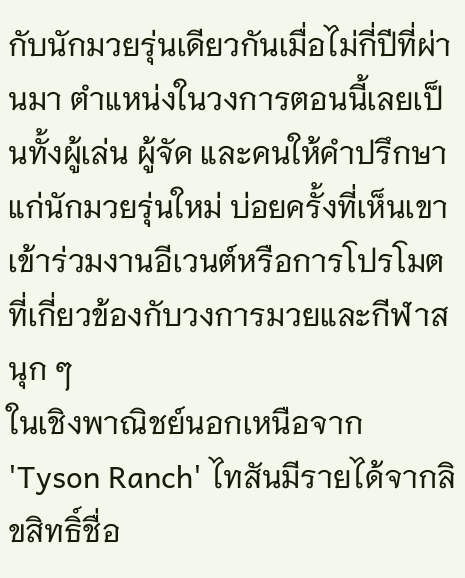กับนักมวยรุ่นเดียวกันเมื่อไม่กี่ปีที่ผ่านมา ตำแหน่งในวงการตอนนี้เลยเป็นทั้งผู้เล่น ผู้จัด และคนให้คำปรึกษาแก่นักมวยรุ่นใหม่ บ่อยครั้งที่เห็นเขาเข้าร่วมงานอีเวนต์หรือการโปรโมตที่เกี่ยวข้องกับวงการมวยและกีฬาสนุก ๆ
ในเชิงพาณิชย์นอกเหนือจาก 'Tyson Ranch' ไทสันมีรายได้จากลิขสิทธิ์ชื่อ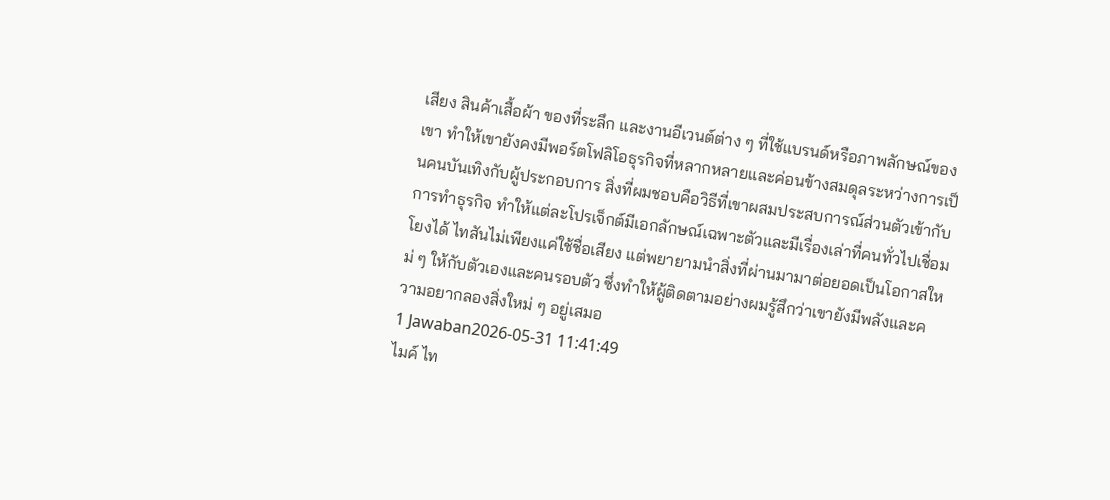เสียง สินค้าเสื้อผ้า ของที่ระลึก และงานอีเวนต์ต่าง ๆ ที่ใช้แบรนด์หรือภาพลักษณ์ของเขา ทำให้เขายังคงมีพอร์ตโฟลิโอธุรกิจที่หลากหลายและค่อนข้างสมดุลระหว่างการเป็นคนบันเทิงกับผู้ประกอบการ สิ่งที่ผมชอบคือวิธีที่เขาผสมประสบการณ์ส่วนตัวเข้ากับการทำธุรกิจ ทำให้แต่ละโปรเจ็กต์มีเอกลักษณ์เฉพาะตัวและมีเรื่องเล่าที่คนทั่วไปเชื่อมโยงได้ ไทสันไม่เพียงแค่ใช้ชื่อเสียง แต่พยายามนำสิ่งที่ผ่านมามาต่อยอดเป็นโอกาสใหม่ ๆ ให้กับตัวเองและคนรอบตัว ซึ่งทำให้ผู้ติดตามอย่างผมรู้สึกว่าเขายังมีพลังและความอยากลองสิ่งใหม่ ๆ อยู่เสมอ
1 Jawaban2026-05-31 11:41:49
ไมค์ ไท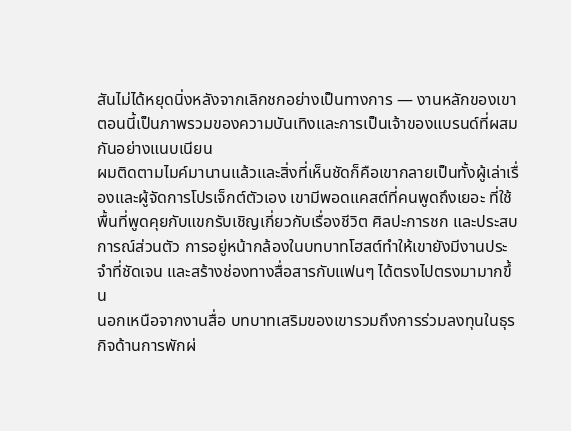สันไม่ได้หยุดนิ่งหลังจากเลิกชกอย่างเป็นทางการ — งานหลักของเขาตอนนี้เป็นภาพรวมของความบันเทิงและการเป็นเจ้าของแบรนด์ที่ผสมกันอย่างแนบเนียน
ผมติดตามไมค์มานานแล้วและสิ่งที่เห็นชัดก็คือเขากลายเป็นทั้งผู้เล่าเรื่องและผู้จัดการโปรเจ็กต์ตัวเอง เขามีพอดแคสต์ที่คนพูดถึงเยอะ ที่ใช้พื้นที่พูดคุยกับแขกรับเชิญเกี่ยวกับเรื่องชีวิต ศิลปะการชก และประสบการณ์ส่วนตัว การอยู่หน้ากล้องในบทบาทโฮสต์ทำให้เขายังมีงานประจำที่ชัดเจน และสร้างช่องทางสื่อสารกับแฟนๆ ได้ตรงไปตรงมามากขึ้น
นอกเหนือจากงานสื่อ บทบาทเสริมของเขารวมถึงการร่วมลงทุนในธุรกิจด้านการพักผ่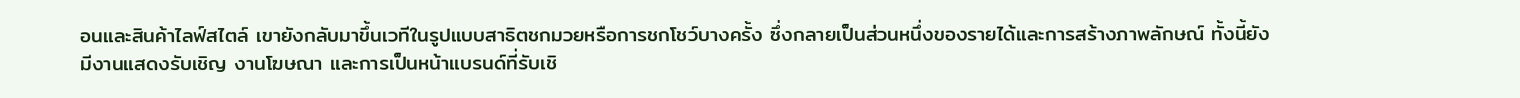อนและสินค้าไลฟ์สไตล์ เขายังกลับมาขึ้นเวทีในรูปแบบสาธิตชกมวยหรือการชกโชว์บางครั้ง ซึ่งกลายเป็นส่วนหนึ่งของรายได้และการสร้างภาพลักษณ์ ทั้งนี้ยังมีงานแสดงรับเชิญ งานโฆษณา และการเป็นหน้าแบรนด์ที่รับเชิ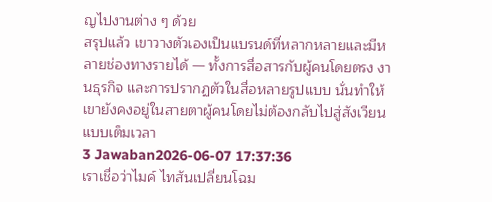ญไปงานต่าง ๆ ด้วย
สรุปแล้ว เขาวางตัวเองเป็นแบรนด์ที่หลากหลายและมีหลายช่องทางรายได้ — ทั้งการสื่อสารกับผู้คนโดยตรง งานธุรกิจ และการปรากฏตัวในสื่อหลายรูปแบบ นั่นทำให้เขายังคงอยู่ในสายตาผู้คนโดยไม่ต้องกลับไปสู่สังเวียนแบบเต็มเวลา
3 Jawaban2026-06-07 17:37:36
เราเชื่อว่าไมค์ ไทสันเปลี่ยนโฉม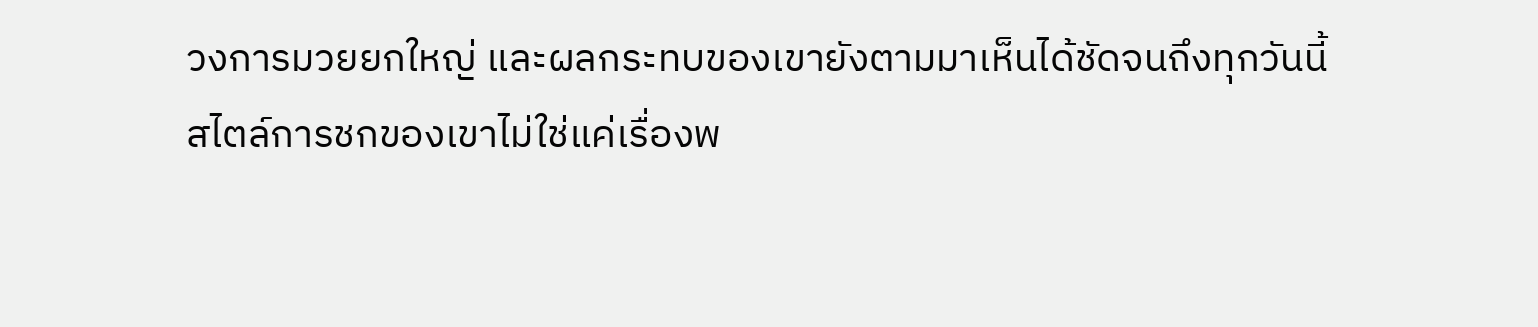วงการมวยยกใหญ่ และผลกระทบของเขายังตามมาเห็นได้ชัดจนถึงทุกวันนี้
สไตล์การชกของเขาไม่ใช่แค่เรื่องพ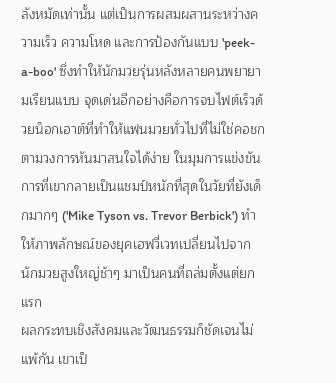ลังหมัดเท่านั้น แต่เป็นการผสมผสานระหว่างความเร็ว ความโหด และการป้องกันแบบ 'peek-a-boo' ซึ่งทำให้นักมวยรุ่นหลังหลายคนพยายามเรียนแบบ จุดเด่นอีกอย่างคือการจบไฟต์เร็วด้วยน็อกเอาต์ที่ทำให้แฟนมวยทั่วไปที่ไม่ใช่คอชกตามวงการหันมาสนใจได้ง่าย ในมุมการแข่งขัน การที่เขากลายเป็นแชมป์หนักที่สุดในวัยที่ยังเด็กมากๆ ('Mike Tyson vs. Trevor Berbick') ทำให้ภาพลักษณ์ของยุคเฮฟวี่เวทเปลี่ยนไปจากนักมวยสูงใหญ่ช้าๆ มาเป็นคนที่ถล่มตั้งแต่ยกแรก
ผลกระทบเชิงสังคมและวัฒนธรรมก็ชัดเจนไม่แพ้กัน เขาเป็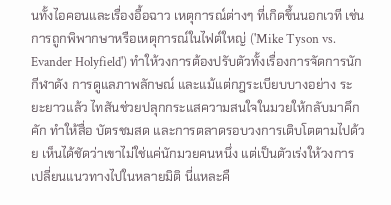นทั้งไอคอนและเรื่องอื้อฉาว เหตุการณ์ต่างๆ ที่เกิดขึ้นนอกเวที เช่นการถูกพิพากษาหรือเหตุการณ์ในไฟต์ใหญ่ ('Mike Tyson vs. Evander Holyfield') ทำให้วงการต้องปรับตัวทั้งเรื่องการจัดการนักกีฬาดัง การดูแลภาพลักษณ์ และแม้แต่กฎระเบียบบางอย่าง ระยะยาวแล้ว ไทสันช่วยปลุกกระแสความสนใจในมวยให้กลับมาคึกคัก ทำให้สื่อ บัตรชมสด และการตลาดรอบวงการเติบโตตามไปด้วย เห็นได้ชัดว่าเขาไม่ใช่แค่นักมวยคนหนึ่ง แต่เป็นตัวเร่งให้วงการเปลี่ยนแนวทางไปในหลายมิติ นี่แหละคื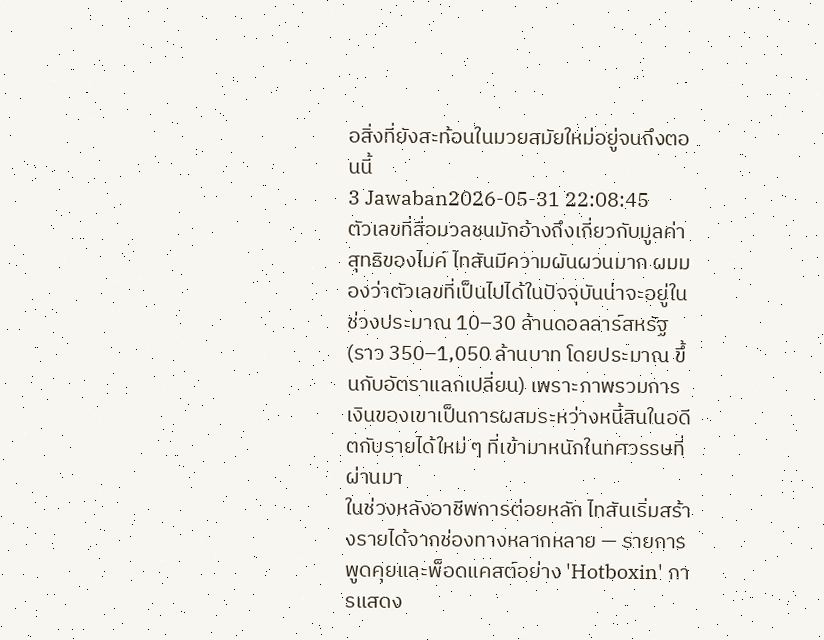อสิ่งที่ยังสะท้อนในมวยสมัยใหม่อยู่จนถึงตอนนี้
3 Jawaban2026-05-31 22:08:45
ตัวเลขที่สื่อมวลชนมักอ้างถึงเกี่ยวกับมูลค่าสุทธิของไมค์ ไทสันมีความผันผวนมาก ผมมองว่าตัวเลขที่เป็นไปได้ในปัจจุบันน่าจะอยู่ในช่วงประมาณ 10–30 ล้านดอลลาร์สหรัฐ (ราว 350–1,050 ล้านบาท โดยประมาณ ขึ้นกับอัตราแลกเปลี่ยน) เพราะภาพรวมการเงินของเขาเป็นการผสมระหว่างหนี้สินในอดีตกับรายได้ใหม่ ๆ ที่เข้ามาหนักในทศวรรษที่ผ่านมา
ในช่วงหลังอาชีพการต่อยหลัก ไทสันเริ่มสร้างรายได้จากช่องทางหลากหลาย — รายการพูดคุยและพ็อดแคสต์อย่าง 'Hotboxin' การแสดง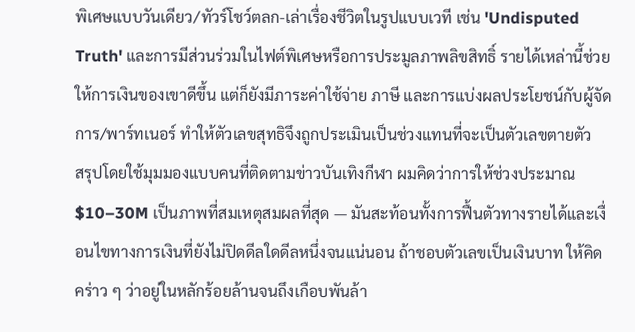พิเศษแบบวันเดียว/ทัวร์โชว์ตลก-เล่าเรื่องชีวิตในรูปแบบเวที เช่น 'Undisputed Truth' และการมีส่วนร่วมในไฟต์พิเศษหรือการประมูลภาพลิขสิทธิ์ รายได้เหล่านี้ช่วยให้การเงินของเขาดีขึ้น แต่ก็ยังมีภาระค่าใช้จ่าย ภาษี และการแบ่งผลประโยชน์กับผู้จัดการ/พาร์ทเนอร์ ทำให้ตัวเลขสุทธิจึงถูกประเมินเป็นช่วงแทนที่จะเป็นตัวเลขตายตัว
สรุปโดยใช้มุมมองแบบคนที่ติดตามข่าวบันเทิงกีฬา ผมคิดว่าการให้ช่วงประมาณ $10–30M เป็นภาพที่สมเหตุสมผลที่สุด — มันสะท้อนทั้งการฟื้นตัวทางรายได้และเงื่อนไขทางการเงินที่ยังไม่ปิดดีลใดดีลหนึ่งจนแน่นอน ถ้าชอบตัวเลขเป็นเงินบาท ให้คิดคร่าว ๆ ว่าอยู่ในหลักร้อยล้านจนถึงเกือบพันล้า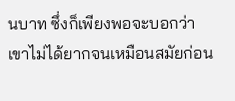นบาท ซึ่งก็เพียงพอจะบอกว่าเขาไม่ได้ยากจนเหมือนสมัยก่อน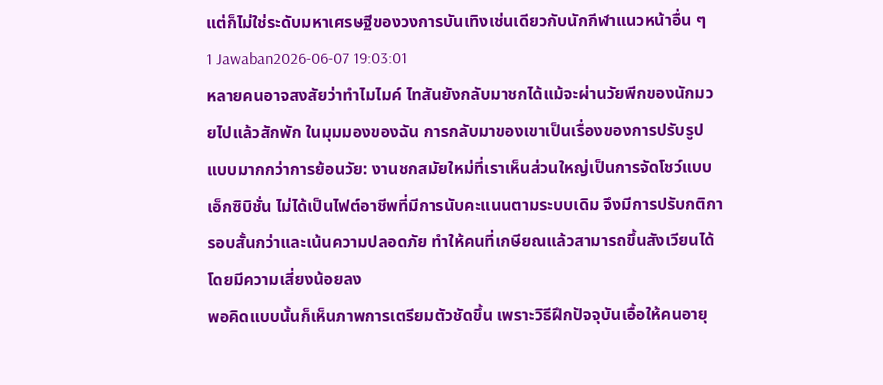แต่ก็ไม่ใช่ระดับมหาเศรษฐีของวงการบันเทิงเช่นเดียวกับนักกีฬาแนวหน้าอื่น ๆ
1 Jawaban2026-06-07 19:03:01
หลายคนอาจสงสัยว่าทำไมไมค์ ไทสันยังกลับมาชกได้แม้จะผ่านวัยพีกของนักมวยไปแล้วสักพัก ในมุมมองของฉัน การกลับมาของเขาเป็นเรื่องของการปรับรูปแบบมากกว่าการย้อนวัย: งานชกสมัยใหม่ที่เราเห็นส่วนใหญ่เป็นการจัดโชว์แบบเอ็กซิบิชั่น ไม่ได้เป็นไฟต์อาชีพที่มีการนับคะแนนตามระบบเดิม จึงมีการปรับกติกา รอบสั้นกว่าและเน้นความปลอดภัย ทำให้คนที่เกษียณแล้วสามารถขึ้นสังเวียนได้โดยมีความเสี่ยงน้อยลง
พอคิดแบบนั้นก็เห็นภาพการเตรียมตัวชัดขึ้น เพราะวิธีฝึกปัจจุบันเอื้อให้คนอายุ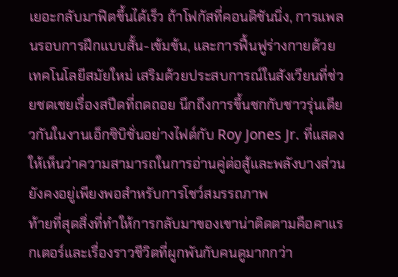เยอะกลับมาฟิตขึ้นได้เร็ว ถ้าโฟกัสที่คอนดิชันนิ่ง, การแพลนรอบการฝึกแบบสั้น-เข้มข้น, และการฟื้นฟูร่างกายด้วยเทคโนโลยีสมัยใหม่ เสริมด้วยประสบการณ์ในสังเวียนที่ช่วยชดเชยเรื่องสปีดที่ถดถอย นึกถึงการขึ้นชกกับชาวรุ่นเดียวกันในงานเอ็กซิบิชั่นอย่างไฟต์กับ Roy Jones Jr. ที่แสดงให้เห็นว่าความสามารถในการอ่านคู่ต่อสู้และพลังบางส่วนยังคงอยู่เพียงพอสำหรับการโชว์สมรรถภาพ
ท้ายที่สุดสิ่งที่ทำให้การกลับมาของเขาน่าติดตามคือคาแรกเตอร์และเรื่องราวชีวิตที่ผูกพันกับคนดูมากกว่า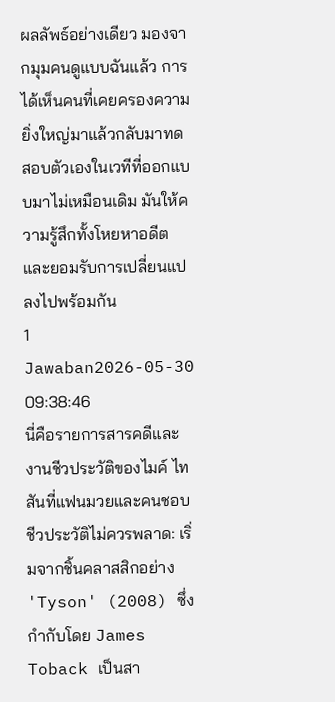ผลลัพธ์อย่างเดียว มองจากมุมคนดูแบบฉันแล้ว การได้เห็นคนที่เคยครองความยิ่งใหญ่มาแล้วกลับมาทดสอบตัวเองในเวทีที่ออกแบบมาไม่เหมือนเดิม มันให้ความรู้สึกทั้งโหยหาอดีตและยอมรับการเปลี่ยนแปลงไปพร้อมกัน
1 Jawaban2026-05-30 09:38:46
นี่คือรายการสารคดีและงานชีวประวัติของไมค์ ไทสันที่แฟนมวยและคนชอบชีวประวัติไม่ควรพลาด: เริ่มจากชิ้นคลาสสิกอย่าง 'Tyson' (2008) ซึ่งกำกับโดย James Toback เป็นสา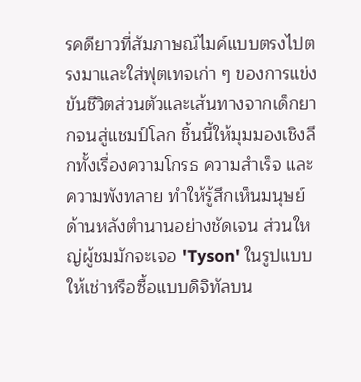รคดียาวที่สัมภาษณ์ไมค์แบบตรงไปตรงมาและใส่ฟุตเทจเก่า ๆ ของการแข่งขันชีวิตส่วนตัวและเส้นทางจากเด็กยากจนสู่แชมป์โลก ชิ้นนี้ให้มุมมองเชิงลึกทั้งเรื่องความโกรธ ความสำเร็จ และความพังทลาย ทำให้รู้สึกเห็นมนุษย์ด้านหลังตำนานอย่างชัดเจน ส่วนใหญ่ผู้ชมมักจะเจอ 'Tyson' ในรูปแบบให้เช่าหรือซื้อแบบดิจิทัลบน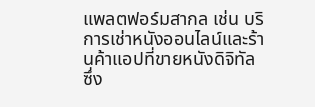แพลตฟอร์มสากล เช่น บริการเช่าหนังออนไลน์และร้านค้าแอปที่ขายหนังดิจิทัล ซึ่ง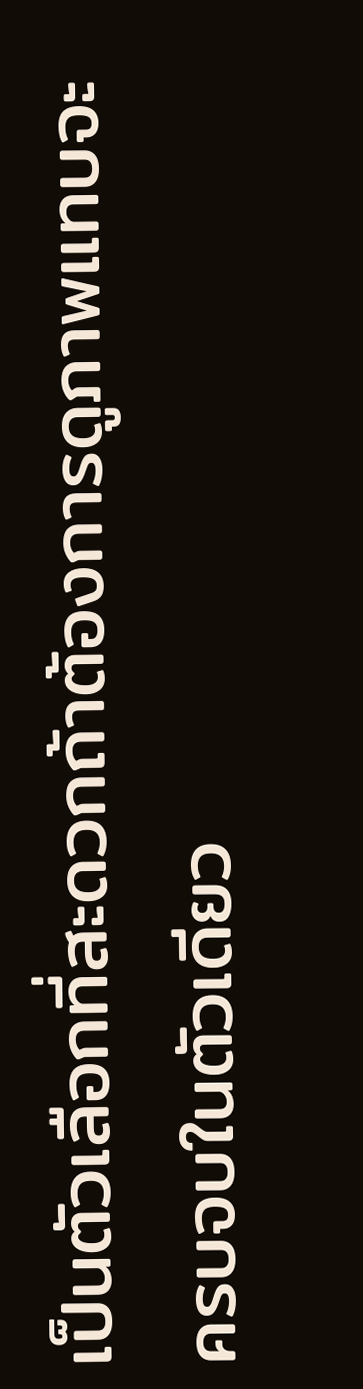เป็นตัวเลือกที่สะดวกถ้าต้องการดูภาพแทบจะครบจบในตัวเดียว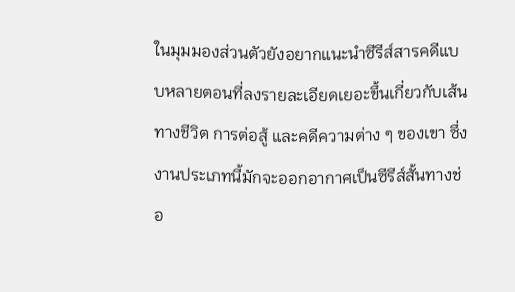ในมุมมองส่วนตัวยังอยากแนะนำซีรีส์สารคดีแบบหลายตอนที่ลงรายละเอียดเยอะขึ้นเกี่ยวกับเส้นทางชีวิต การต่อสู้ และคดีความต่าง ๆ ของเขา ซึ่งงานประเภทนี้มักจะออกอากาศเป็นซีรีส์สั้นทางช่อ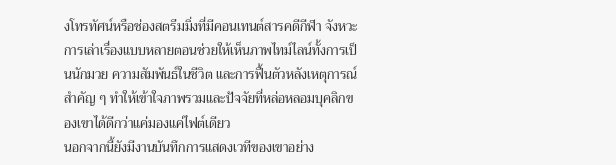งโทรทัศน์หรือช่องสตรีมมิ่งที่มีคอนเทนต์สารคดีกีฬา จังหวะการเล่าเรื่องแบบหลายตอนช่วยให้เห็นภาพไทม์ไลน์ทั้งการเป็นนักมวย ความสัมพันธ์ในชีวิต และการฟื้นตัวหลังเหตุการณ์สำคัญ ๆ ทำให้เข้าใจภาพรวมและปัจจัยที่หล่อหลอมบุคลิกของเขาได้ดีกว่าแค่มองแค่ไฟต์เดียว
นอกจากนี้ยังมีงานบันทึกการแสดงเวทีของเขาอย่าง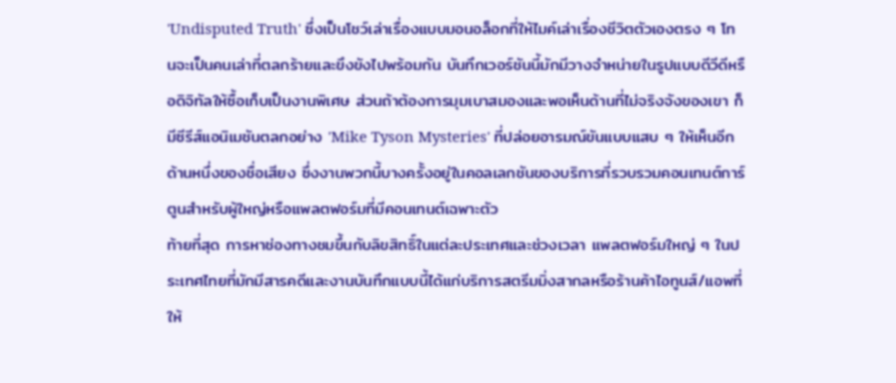'Undisputed Truth' ซึ่งเป็นโชว์เล่าเรื่องแบบมอนอล็อกที่ให้ไมค์เล่าเรื่องชีวิตตัวเองตรง ๆ โทนจะเป็นคนเล่าที่ตลกร้ายและขึงขังไปพร้อมกัน บันทึกเวอร์ชันนี้มักมีวางจำหน่ายในรูปแบบดีวีดีหรือดิจิทัลให้ซื้อเก็บเป็นงานพิเศษ ส่วนถ้าต้องการมุมเบาสมองและพอเห็นด้านที่ไม่จริงจังของเขา ก็มีซีรีส์แอนิเมชันตลกอย่าง 'Mike Tyson Mysteries' ที่ปล่อยอารมณ์ขันแบบแสบ ๆ ให้เห็นอีกด้านหนึ่งของชื่อเสียง ซึ่งงานพวกนี้บางครั้งอยู่ในคอลเลกชันของบริการที่รวบรวมคอนเทนต์การ์ตูนสำหรับผู้ใหญ่หรือแพลตฟอร์มที่มีคอนเทนต์เฉพาะตัว
ท้ายที่สุด การหาช่องทางชมขึ้นกับลิขสิทธิ์ในแต่ละประเทศและช่วงเวลา แพลตฟอร์มใหญ่ ๆ ในประเทศไทยที่มักมีสารคดีและงานบันทึกแบบนี้ได้แก่บริการสตรีมมิ่งสากลหรือร้านค้าไอทูนส์/แอพที่ให้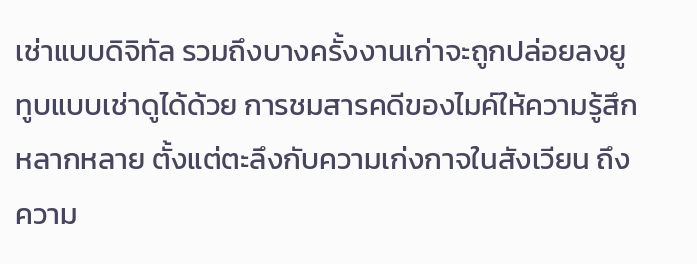เช่าแบบดิจิทัล รวมถึงบางครั้งงานเก่าจะถูกปล่อยลงยูทูบแบบเช่าดูได้ด้วย การชมสารคดีของไมค์ให้ความรู้สึกหลากหลาย ตั้งแต่ตะลึงกับความเก่งกาจในสังเวียน ถึงความ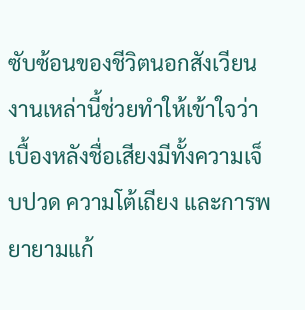ซับซ้อนของชีวิตนอกสังเวียน งานเหล่านี้ช่วยทำให้เข้าใจว่าเบื้องหลังชื่อเสียงมีทั้งความเจ็บปวด ความโต้เถียง และการพยายามแก้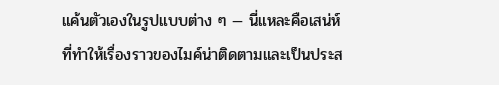แค้นตัวเองในรูปแบบต่าง ๆ — นี่แหละคือเสน่ห์ที่ทำให้เรื่องราวของไมค์น่าติดตามและเป็นประส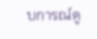บการณ์ดู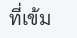ที่เข้ม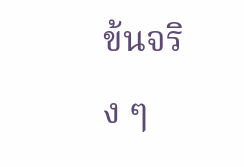ข้นจริง ๆ